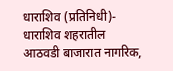धाराशिव (प्रतिनिधी)- धाराशिव शहरातील आठवडी बाजारात नागरिक,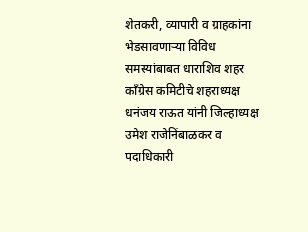शेतकरी, व्यापारी व ग्राहकांना भेडसावणाऱ्या विविध समस्यांबाबत धाराशिव शहर काँग्रेस कमिटीचे शहराध्यक्ष धनंजय राऊत यांनी जिल्हाध्यक्ष उमेश राजेनिंबाळकर व पदाधिकारी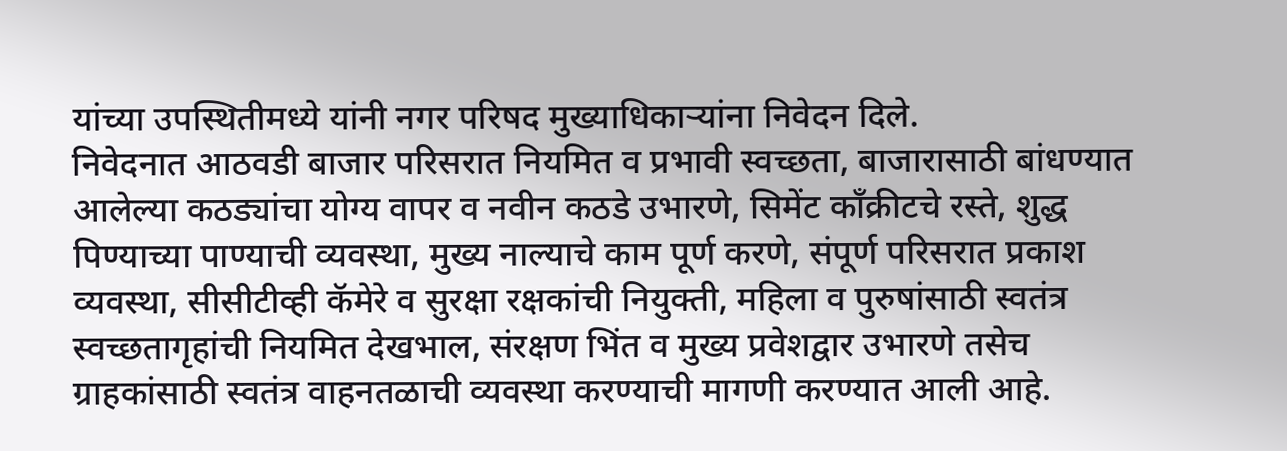यांच्या उपस्थितीमध्ये यांनी नगर परिषद मुख्याधिकाऱ्यांना निवेदन दिले.
निवेदनात आठवडी बाजार परिसरात नियमित व प्रभावी स्वच्छता, बाजारासाठी बांधण्यात आलेल्या कठड्यांचा योग्य वापर व नवीन कठडे उभारणे, सिमेंट काँक्रीटचे रस्ते, शुद्ध पिण्याच्या पाण्याची व्यवस्था, मुख्य नाल्याचे काम पूर्ण करणे, संपूर्ण परिसरात प्रकाश व्यवस्था, सीसीटीव्ही कॅमेरे व सुरक्षा रक्षकांची नियुक्ती, महिला व पुरुषांसाठी स्वतंत्र स्वच्छतागृहांची नियमित देखभाल, संरक्षण भिंत व मुख्य प्रवेशद्वार उभारणे तसेच ग्राहकांसाठी स्वतंत्र वाहनतळाची व्यवस्था करण्याची मागणी करण्यात आली आहे.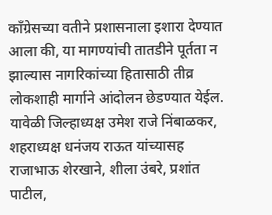काँग्रेसच्या वतीने प्रशासनाला इशारा देण्यात आला की, या मागण्यांची तातडीने पूर्तता न झाल्यास नागरिकांच्या हितासाठी तीव्र लोकशाही मार्गाने आंदोलन छेडण्यात येईल. यावेळी जिल्हाध्यक्ष उमेश राजे निंबाळकर, शहराध्यक्ष धनंजय राऊत यांच्यासह राजाभाऊ शेरखाने, शीला उंबरे, प्रशांत पाटील,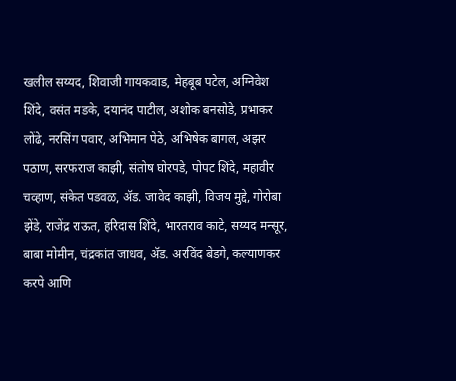खलील सय्यद, शिवाजी गायकवाड, मेहबूब पटेल, अग्निवेश शिंदे, वसंत मडके, दयानंद पाटील, अशोक बनसोडे, प्रभाकर लोंढे, नरसिंग पवार, अभिमान पेठे, अभिषेक बागल, अझर पठाण, सरफराज काझी, संतोष घोरपडे, पोपट शिंदे, महावीर चव्हाण, संकेत पडवळ, ॲड. जावेद काझी, विजय मुद्दे, गोरोबा झेंडे, राजेंद्र राऊत, हरिदास शिंदे, भारतराव काटे, सय्यद मन्सूर, बाबा मोमीन, चंद्रकांत जाधव, ॲड. अरविंद बेडगे, कल्याणकर करपे आणि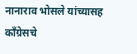नानाराव भोसले यांच्यासह काँग्रेसचे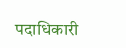पदाधिकारी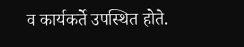व कार्यकर्ते उपस्थित होते.